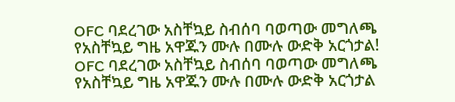OFC ባደረገው አስቸኳይ ስብሰባ ባወጣው መግለጫ የአስቸኳይ ግዜ አዋጁን ሙሉ በሙሉ ውድቅ አርጎታል! OFC ባደረገው አስቸኳይ ስብሰባ ባወጣው መግለጫ የአስቸኳይ ግዜ አዋጁን ሙሉ በሙሉ ውድቅ አርጎታል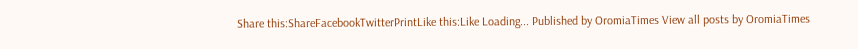Share this:ShareFacebookTwitterPrintLike this:Like Loading... Published by OromiaTimes View all posts by OromiaTimes